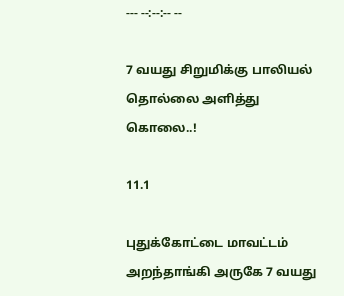--- --:--:-- --

7 வயது சிறுமிக்கு பாலியல் தொல்லை அளித்து கொலை..!

11.1

புதுக்கோட்டை மாவட்டம் அறந்தாங்கி அருகே 7 வயது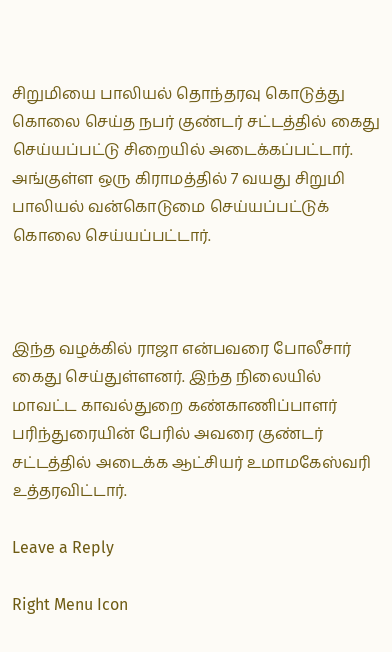சிறுமியை பாலியல் தொந்தரவு கொடுத்து கொலை செய்த நபர் குண்டர் சட்டத்தில் கைது செய்யப்பட்டு சிறையில் அடைக்கப்பட்டார். அங்குள்ள ஒரு கிராமத்தில் 7 வயது சிறுமி பாலியல் வன்கொடுமை செய்யப்பட்டுக் கொலை செய்யப்பட்டார்.



இந்த வழக்கில் ராஜா என்பவரை போலீசார் கைது செய்துள்ளனர். இந்த நிலையில் மாவட்ட காவல்துறை கண்காணிப்பாளர் பரிந்துரையின் பேரில் அவரை குண்டர் சட்டத்தில் அடைக்க ஆட்சியர் உமாமகேஸ்வரி உத்தரவிட்டார்.

Leave a Reply

Right Menu Icon